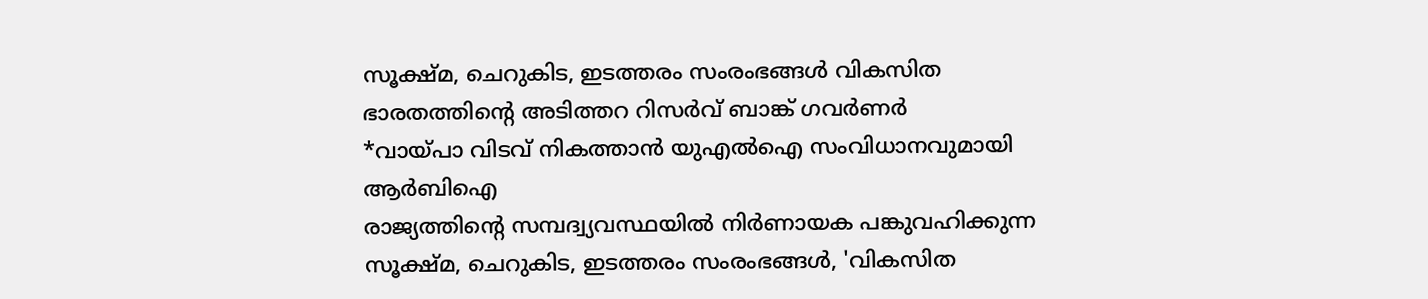സൂക്ഷ്മ, ചെറുകിട, ഇടത്തരം സംരംഭങ്ങൾ വികസിത ഭാരതത്തിന്റെ അടിത്തറ റിസർവ് ബാങ്ക് ഗവർണർ
*വായ്പാ വിടവ് നികത്താൻ യുഎൽഐ സംവിധാനവുമായി ആർബിഐ
രാജ്യത്തിന്റെ സമ്പദ്വ്യവസ്ഥയിൽ നിർണായക പങ്കുവഹിക്കുന്ന സൂക്ഷ്മ, ചെറുകിട, ഇടത്തരം സംരംഭങ്ങൾ, 'വികസിത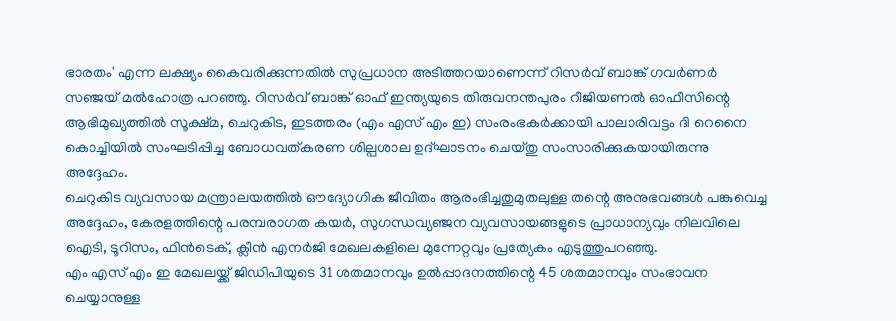ഭാരതം' എന്ന ലക്ഷ്യം കൈവരിക്കുന്നതിൽ സുപ്രധാന അടിത്തറയാണെന്ന് റിസർവ് ബാങ്ക് ഗവർണർ സഞ്ജയ് മൽഹോത്ര പറഞ്ഞു. റിസർവ് ബാങ്ക് ഓഫ് ഇന്ത്യയുടെ തിരുവനന്തപുരം റീജിയണൽ ഓഫീസിന്റെ ആഭിമുഖ്യത്തിൽ സൂക്ഷ്മ, ചെറുകിട, ഇടത്തരം (എം എസ് എം ഇ) സംരംഭകർക്കായി പാലാരിവട്ടം ദി റെനൈ കൊച്ചിയിൽ സംഘടിപ്പിച്ച ബോധവത്കരണ ശില്പശാല ഉദ്ഘാടനം ചെയ്തു സംസാരിക്കുകയായിരുന്നു അദ്ദേഹം.
ചെറുകിട വ്യവസായ മന്ത്രാലയത്തിൽ ഔദ്യോഗിക ജീവിതം ആരംഭിച്ചതുമുതലുള്ള തന്റെ അനുഭവങ്ങൾ പങ്കുവെച്ച അദ്ദേഹം, കേരളത്തിന്റെ പരമ്പരാഗത കയർ, സുഗന്ധവ്യഞ്ജന വ്യവസായങ്ങളുടെ പ്രാധാന്യവും നിലവിലെ ഐടി, ടൂറിസം, ഫിൻടെക്, ക്ലീൻ എനർജി മേഖലകളിലെ മുന്നേറ്റവും പ്രത്യേകം എടുത്തുപറഞ്ഞു.
എം എസ് എം ഇ മേഖലയ്ക്ക് ജിഡിപിയുടെ 31 ശതമാനവും ഉൽപ്പാദനത്തിന്റെ 45 ശതമാനവും സംഭാവന ചെയ്യാനുള്ള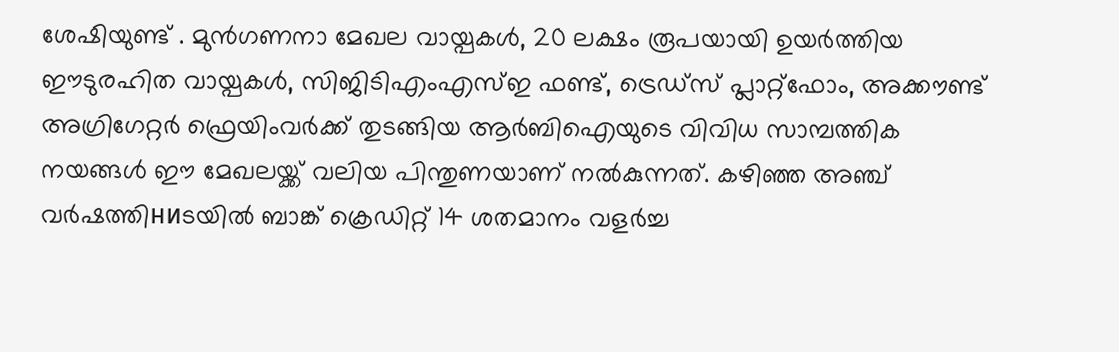ശേഷിയുണ്ട് . മുൻഗണനാ മേഖല വായ്പകൾ, 20 ലക്ഷം രൂപയായി ഉയർത്തിയ ഈടുരഹിത വായ്പകൾ, സിജിടിഎംഎസ്ഇ ഫണ്ട്, ട്രെഡ്സ് പ്ലാറ്റ്ഫോം, അക്കൗണ്ട് അഗ്രിഗേറ്റർ ഫ്രെയിംവർക്ക് തുടങ്ങിയ ആർബിഐയുടെ വിവിധ സാമ്പത്തിക നയങ്ങൾ ഈ മേഖലയ്ക്ക് വലിയ പിന്തുണയാണ് നൽകുന്നത്. കഴിഞ്ഞ അഞ്ച് വർഷത്തിниടയിൽ ബാങ്ക് ക്രെഡിറ്റ് 14 ശതമാനം വളർച്ച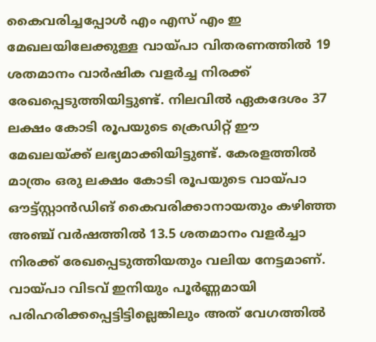കൈവരിച്ചപ്പോൾ എം എസ് എം ഇ മേഖലയിലേക്കുള്ള വായ്പാ വിതരണത്തിൽ 19 ശതമാനം വാർഷിക വളർച്ച നിരക്ക് രേഖപ്പെടുത്തിയിട്ടുണ്ട്. നിലവിൽ ഏകദേശം 37 ലക്ഷം കോടി രൂപയുടെ ക്രെഡിറ്റ് ഈ മേഖലയ്ക്ക് ലഭ്യമാക്കിയിട്ടുണ്ട്. കേരളത്തിൽ മാത്രം ഒരു ലക്ഷം കോടി രൂപയുടെ വായ്പാ ഔട്ട്സ്റ്റാൻഡിങ് കൈവരിക്കാനായതും കഴിഞ്ഞ അഞ്ച് വർഷത്തിൽ 13.5 ശതമാനം വളർച്ചാ നിരക്ക് രേഖപ്പെടുത്തിയതും വലിയ നേട്ടമാണ്. വായ്പാ വിടവ് ഇനിയും പൂർണ്ണമായി പരിഹരിക്കപ്പെട്ടിട്ടില്ലെങ്കിലും അത് വേഗത്തിൽ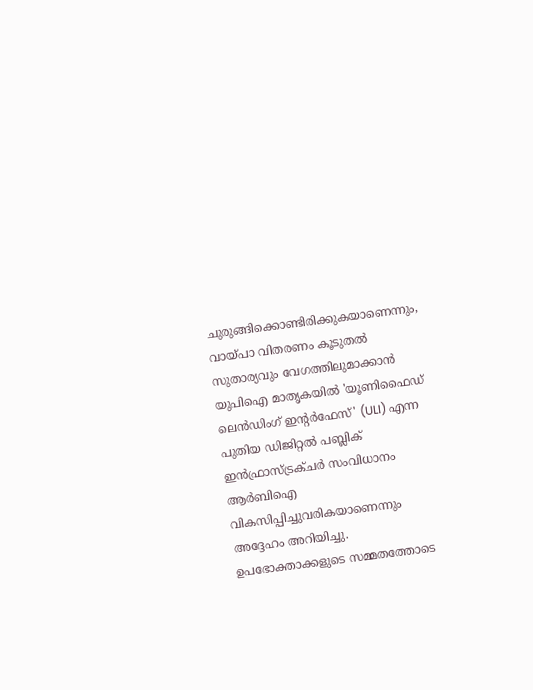ചുരുങ്ങിക്കൊണ്ടിരിക്കുകയാണെന്നും, വായ്പാ വിതരണം കൂടുതൽ സുതാര്യവും വേഗത്തിലുമാക്കാൻ യുപിഐ മാതൃകയിൽ 'യൂണിഫൈഡ് ലെൻഡിംഗ് ഇന്റർഫേസ്' (ULI) എന്ന പുതിയ ഡിജിറ്റൽ പബ്ലിക് ഇൻഫ്രാസ്ട്രക്ചർ സംവിധാനം ആർബിഐ വികസിപ്പിച്ചുവരികയാണെന്നും അദ്ദേഹം അറിയിച്ചു.
ഉപഭോക്താക്കളുടെ സമ്മതത്തോടെ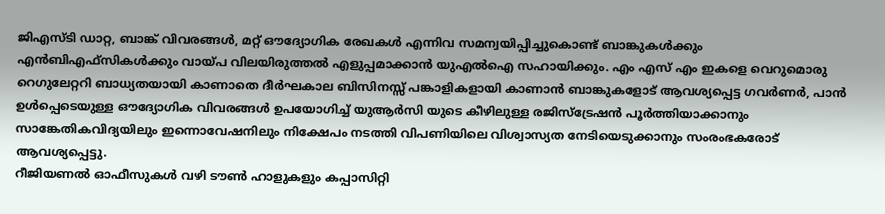ജിഎസ്ടി ഡാറ്റ, ബാങ്ക് വിവരങ്ങൾ, മറ്റ് ഔദ്യോഗിക രേഖകൾ എന്നിവ സമന്വയിപ്പിച്ചുകൊണ്ട് ബാങ്കുകൾക്കും എൻബിഎഫ്സികൾക്കും വായ്പ വിലയിരുത്തൽ എളുപ്പമാക്കാൻ യുഎൽഐ സഹായിക്കും. എം എസ് എം ഇകളെ വെറുമൊരു റെഗുലേറ്ററി ബാധ്യതയായി കാണാതെ ദീർഘകാല ബിസിനസ്സ് പങ്കാളികളായി കാണാൻ ബാങ്കുകളോട് ആവശ്യപ്പെട്ട ഗവർണർ, പാൻ ഉൾപ്പെടെയുള്ള ഔദ്യോഗിക വിവരങ്ങൾ ഉപയോഗിച്ച് യുആർസി യുടെ കീഴിലുള്ള രജിസ്ട്രേഷൻ പൂർത്തിയാക്കാനും സാങ്കേതികവിദ്യയിലും ഇന്നൊവേഷനിലും നിക്ഷേപം നടത്തി വിപണിയിലെ വിശ്വാസ്യത നേടിയെടുക്കാനും സംരംഭകരോട് ആവശ്യപ്പെട്ടു.
റീജിയണൽ ഓഫീസുകൾ വഴി ടൗൺ ഹാളുകളും കപ്പാസിറ്റി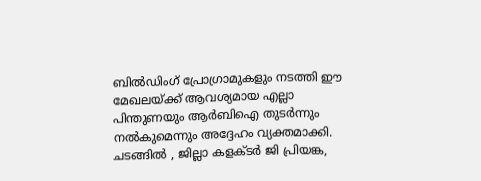ബിൽഡിംഗ് പ്രോഗ്രാമുകളും നടത്തി ഈ മേഖലയ്ക്ക് ആവശ്യമായ എല്ലാ പിന്തുണയും ആർബിഐ തുടർന്നും നൽകുമെന്നും അദ്ദേഹം വ്യക്തമാക്കി.
ചടങ്ങിൽ , ജില്ലാ കളക്ടർ ജി പ്രിയങ്ക,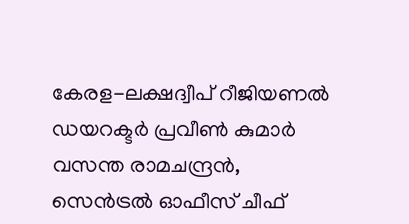കേരള-ലക്ഷദ്വീപ് റീജിയണൽ ഡയറക്ടർ പ്രവീൺ കുമാർ വസന്ത രാമചന്ദ്രൻ, സെൻട്രൽ ഓഫീസ് ചീഫ്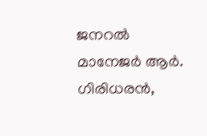ജനറൽ മാനേജർ ആർ. ഗിരിധരൻ,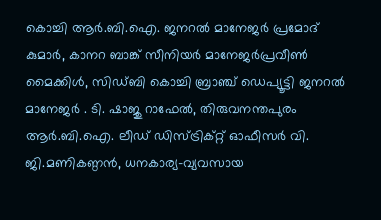കൊച്ചി ആർ.ബി.ഐ. ജനറൽ മാനേജർ പ്രമോദ് കുമാർ, കാനറ ബാങ്ക് സീനിയർ മാനേജർപ്രവീൺ മൈക്കിൾ, സിഡ്ബി കൊച്ചി ബ്രാഞ്ച് ഡെപ്യൂട്ടി ജനറൽ മാനേജർ . ടി. ഷാജു റാഫേൽ, തിരുവനന്തപുരം ആർ.ബി.ഐ. ലീഡ് ഡിസ്ട്രിക്റ്റ് ഓഫീസർ വി. ജി.മണികണ്ഠൻ, ധനകാര്യ-വ്യവസായ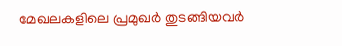മേഖലകളിലെ പ്രമുഖർ തുടങ്ങിയവർ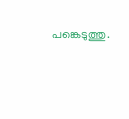പങ്കെടുത്തു.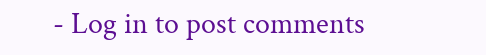- Log in to post comments